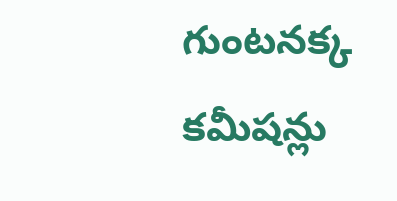గుంటనక్క కమీషన్లు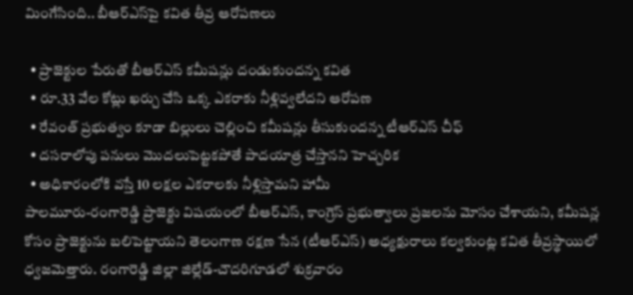మింగేసింది.. బీఆర్ఎస్‌పై కవిత తీవ్ర ఆరోపణలు

  • ప్రాజెక్టుల పేరుతో బీఆర్ఎస్ కమీషన్లు దండుకుందన్న కవిత
  • రూ.33 వేల కోట్లు ఖర్చు చేసి ఒక్క ఎకరాకు నీళ్లివ్వలేదని ఆరోపణ
  • రేవంత్ ప్రభుత్వం కూడా బిల్లులు చెల్లించి కమీషన్లు తీసుకుందన్న టీఆర్ఎస్ చీఫ్
  • దసరాలోపు పనులు మొదలుపెట్టకపోతే పాదయాత్ర చేస్తానని హెచ్చరిక
  • అధికారంలోకి వస్తే 10 లక్షల ఎకరాలకు నీళ్లిస్తామని హామీ
పాలమూరు-రంగారెడ్డి ప్రాజెక్టు విషయంలో బీఆర్ఎస్, కాంగ్రెస్ ప్రభుత్వాలు ప్రజలను మోసం చేశాయని, కమీషన్ల కోసం ప్రాజెక్టును బలిపెట్టాయని తెలంగాణ రక్షణ సేన (టీఆర్‌ఎస్‌) అధ్యక్షురాలు కల్వకుంట్ల కవిత తీవ్రస్థాయిలో ధ్వజమెత్తారు. రంగారెడ్డి జిల్లా జిల్లేడ్-చౌదరిగూడలో శుక్రవారం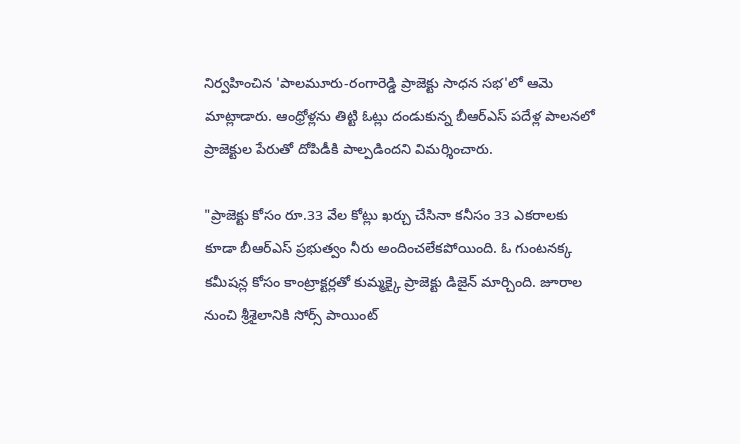నిర్వహించిన 'పాలమూరు-రంగారెడ్డి ప్రాజెక్టు సాధన సభ'లో ఆమె మాట్లాడారు. ఆంధ్రోళ్లను తిట్టి ఓట్లు దండుకున్న బీఆర్ఎస్ పదేళ్ల పాలనలో ప్రాజెక్టుల పేరుతో దోపిడీకి పాల్పడిందని విమర్శించారు.

"ప్రాజెక్టు కోసం రూ.33 వేల కోట్లు ఖర్చు చేసినా కనీసం 33 ఎకరాలకు కూడా బీఆర్ఎస్ ప్రభుత్వం నీరు అందించలేకపోయింది. ఓ గుంటనక్క కమీషన్ల కోసం కాంట్రాక్టర్లతో కుమ్మక్కై ప్రాజెక్టు డిజైన్ మార్చింది. జూరాల నుంచి శ్రీశైలానికి సోర్స్ పాయింట్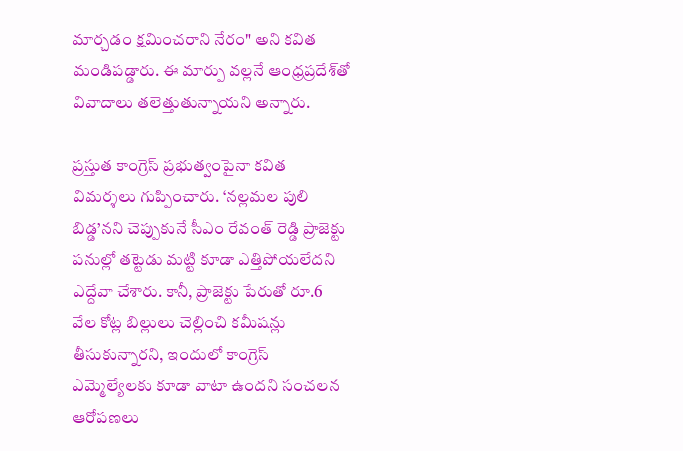మార్చడం క్షమించరాని నేరం" అని కవిత మండిపడ్డారు. ఈ మార్పు వల్లనే ఆంధ్రప్రదేశ్‌తో వివాదాలు తలెత్తుతున్నాయని అన్నారు.

ప్రస్తుత కాంగ్రెస్ ప్రభుత్వంపైనా కవిత విమర్శలు గుప్పించారు. ‘నల్లమల పులి బిడ్డ’నని చెప్పుకునే సీఎం రేవంత్ రెడ్డి ప్రాజెక్టు పనుల్లో తట్టెడు మట్టి కూడా ఎత్తిపోయలేదని ఎద్దేవా చేశారు. కానీ, ప్రాజెక్టు పేరుతో రూ.6 వేల కోట్ల బిల్లులు చెల్లించి కమీషన్లు తీసుకున్నారని, ఇందులో కాంగ్రెస్ ఎమ్మెల్యేలకు కూడా వాటా ఉందని సంచలన ఆరోపణలు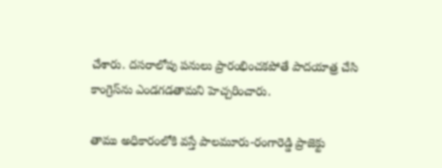చేశారు. దసరాలోపు పనులు ప్రారంభించకపోతే పాదయాత్ర చేసి కాంగ్రెస్‌ను ఎండగడతామని హెచ్చరించారు.

తాము అధికారంలోకి వస్తే పాలమూరు-రంగారెడ్డి ప్రాజెక్టు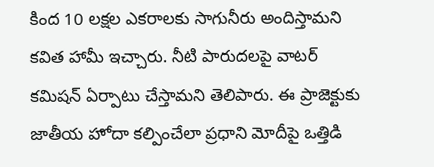కింద 10 లక్షల ఎకరాలకు సాగునీరు అందిస్తామని కవిత హామీ ఇచ్చారు. నీటి పారుదలపై వాటర్ కమిషన్ ఏర్పాటు చేస్తామని తెలిపారు. ఈ ప్రాజెక్టుకు జాతీయ హోదా కల్పించేలా ప్రధాని మోదీపై ఒత్తిడి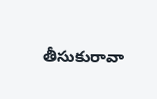తీసుకురావా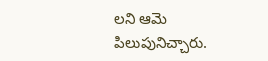లని ఆమె పిలుపునిచ్చారు.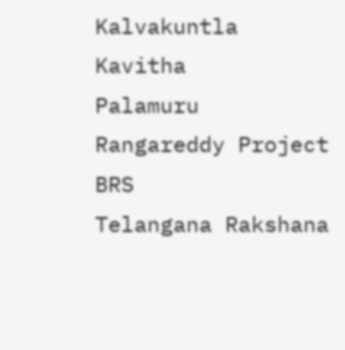Kalvakuntla Kavitha
Palamuru Rangareddy Project
BRS
Telangana Rakshana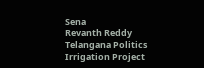Sena
Revanth Reddy
Telangana Politics
Irrigation Project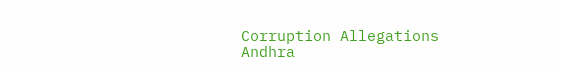Corruption Allegations
Andhra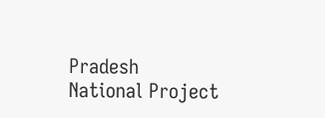Pradesh
National Project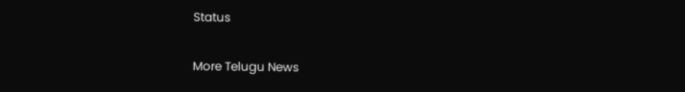Status

More Telugu News